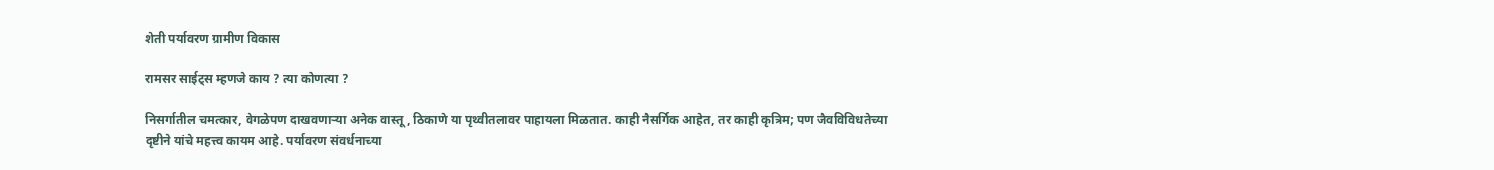शेती पर्यावरण ग्रामीण विकास

रामसर साईट्‌स म्हणजे काय ? त्या कोणत्या ?

निसर्गातील चमत्कार, वेगळेपण दाखवणाऱ्या अनेक वास्तू, ठिकाणे या पृथ्वीतलावर पाहायला मिळतात. काही नैसर्गिक आहेत, तर काही कृत्रिम; पण जैवविविधतेच्या दृष्टीने यांचे महत्त्व कायम आहे. पर्यावरण संवर्धनाच्या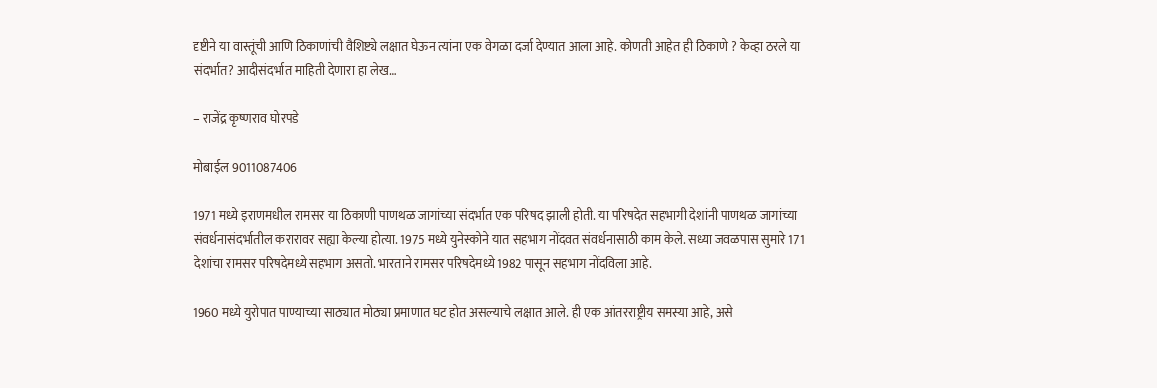दृष्टीने या वास्तूंची आणि ठिकाणांची वैशिष्ट्ये लक्षात घेऊन त्यांना एक वेगळा दर्जा देण्यात आला आहे. कोणती आहेत ही ठिकाणे ? केव्हा ठरले या संदर्भात? आदीसंदर्भात माहिती देणारा हा लेख…

– राजेंद्र कृष्णराव घोरपडे

मोबाईल 9011087406

1971 मध्ये इराणमधील रामसर या ठिकाणी पाणथळ जागांच्या संदर्भात एक परिषद झाली होती. या परिषदेत सहभागी देशांनी पाणथळ जागांच्या संवर्धनासंदर्भातील करारावर सह्या केल्या होत्या. 1975 मध्ये युनेस्कोने यात सहभाग नोंदवत संवर्धनासाठी काम केले. सध्या जवळपास सुमारे 171 देशांचा रामसर परिषदेमध्ये सहभाग असतो. भारताने रामसर परिषदेमध्ये 1982 पासून सहभाग नोंदविला आहे.

1960 मध्ये युरोपात पाण्याच्या साठ्यात मोठ्या प्रमाणात घट होत असल्याचे लक्षात आले. ही एक आंतरराष्ट्रीय समस्या आहे, असे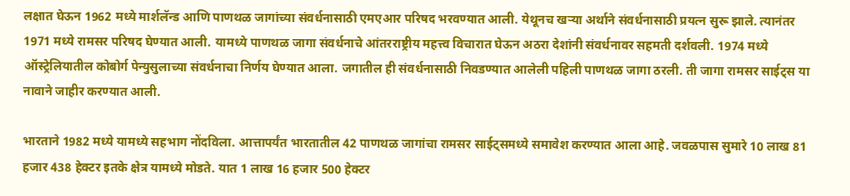लक्षात घेऊन 1962 मध्ये मार्शलॅन्ड आणि पाणथळ जागांच्या संवर्धनासाठी एमएआर परिषद भरवण्यात आली. येथूनच खऱ्या अर्थाने संवर्धनासाठी प्रयत्न सुरू झाले. त्यानंतर 1971 मध्ये रामसर परिषद घेण्यात आली. यामध्ये पाणथळ जागा संवर्धनाचे आंतरराष्ट्रीय महत्त्व विचारात घेऊन अठरा देशांनी संवर्धनावर सहमती दर्शवली. 1974 मध्ये ऑस्ट्रेलियातील कोबोर्ग पेन्युसुलाच्या संवर्धनाचा निर्णय घेण्यात आला. जगातील ही संवर्धनासाठी निवडण्यात आलेली पहिली पाणथळ जागा ठरली. ती जागा रामसर साईट्‌स या नावाने जाहीर करण्यात आली.

भारताने 1982 मध्ये यामध्ये सहभाग नोंदविला. आत्तापर्यंत भारतातील 42 पाणथळ जागांचा रामसर साईट्‌समध्ये समावेश करण्यात आला आहे. जवळपास सुमारे 10 लाख 81 हजार 438 हेक्‍टर इतके क्षेत्र यामध्ये मोडते. यात 1 लाख 16 हजार 500 हेक्‍टर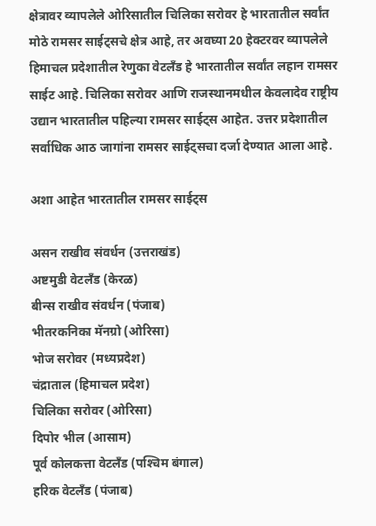क्षेत्रावर व्यापलेले ओरिसातील चिलिका सरोवर हे भारतातील सर्वांत मोठे रामसर साईट्‌सचे क्षेत्र आहे, तर अवघ्या 20 हेक्‍टरवर व्यापलेले हिमाचल प्रदेशातील रेणुका वेटलॅंड हे भारतातील सर्वांत लहान रामसर साईट आहे. चिलिका सरोवर आणि राजस्थानमधील केवलादेव राष्ट्रीय उद्यान भारतातील पहिल्या रामसर साईट्‌स आहेत. उत्तर प्रदेशातील सर्वाधिक आठ जागांना रामसर साईट्‌सचा दर्जा देण्यात आला आहे.

अशा आहेत भारतातील रामसर साईट्‌स

असन राखीव संवर्धन (उत्तराखंड)
अष्टमुडी वेटलॅंड (केरळ)
बीन्स राखीव संवर्धन (पंजाब)
भीतरकनिका मॅनग्रो (ओरिसा)
भोज सरोवर (मध्यप्रदेश)
चंद्राताल (हिमाचल प्रदेश)
चिलिका सरोवर (ओरिसा)
दिपोर भील (आसाम)
पूर्व कोलकत्ता वेटलॅंड (पश्‍चिम बंगाल)
हरिक वेटलॅंड (पंजाब)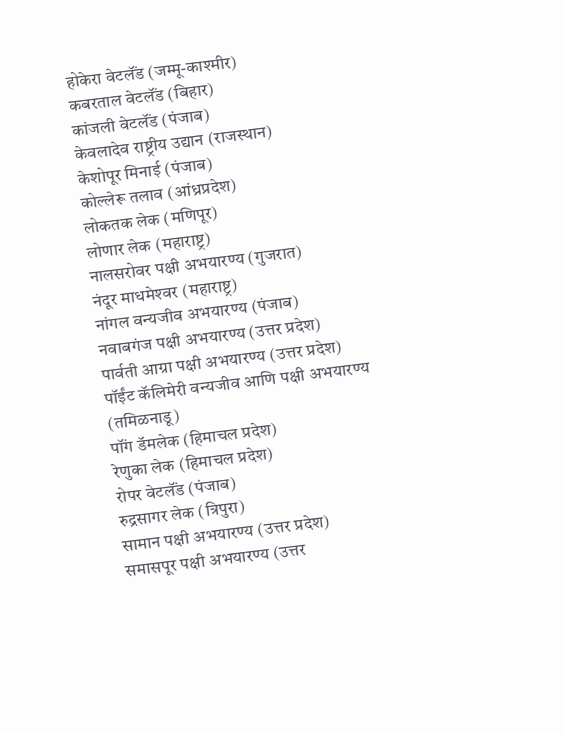होकेरा वेटलॅंड (जम्मू-काश्‍मीर)
कबरताल वेटलॅंड (बिहार)
कांजली वेटलॅंड (पंजाब)
केवलादेव राष्ट्रीय उद्यान (राजस्थान)
केशोपूर मिनाई (पंजाब)
कोल्लेरू तलाव (आंध्रप्रदेश)
लोकतक लेक (मणिपूर)
लोणार लेक (महाराष्ट्र)
नालसरोवर पक्षी अभयारण्य (गुजरात)
नंदूर माधमेश्‍वर (महाराष्ट्र)
नांगल वन्यजीव अभयारण्य (पंजाब)
नवाबगंज पक्षी अभयारण्य (उत्तर प्रदेश)
पार्वती आग्रा पक्षी अभयारण्य (उत्तर प्रदेश)
पॉईंट कॅलिमेरी वन्यजीव आणि पक्षी अभयारण्य (तमिळनाडू)
पॉंग डॅमलेक (हिमाचल प्रदेश)
रेणुका लेक (हिमाचल प्रदेश)
रोपर वेटलॅंड (पंजाब)
रुद्रसागर लेक (त्रिपुरा)
सामान पक्षी अभयारण्य (उत्तर प्रदेश)
समासपूर पक्षी अभयारण्य (उत्तर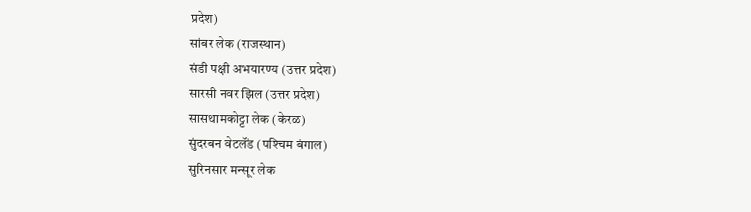प्रदेश)
सांबर लेक (राजस्थान)
संडी पक्षी अभयारण्य (उत्तर प्रदेश)
सारसी नवर झिल (उत्तर प्रदेश)
सासथामकोट्टा लेक (केरळ)
सुंदरबन वेटलॅंड (पश्‍चिम बंगाल)
सुरिनसार मन्सूर लेक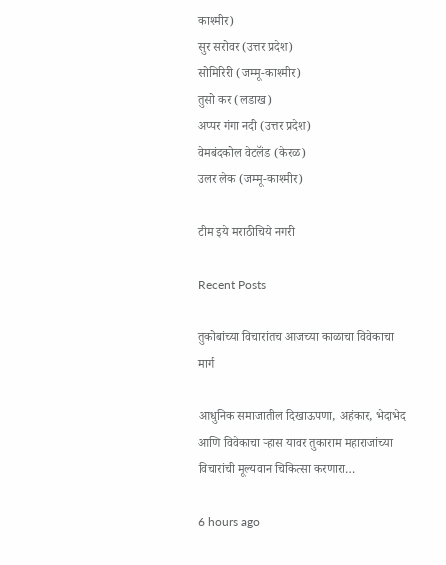काश्‍मीर)
सुर सरोवर (उत्तर प्रदेश)
सोमिरिरी (जम्मू-काश्‍मीर)
तुसो कर (लडाख)
अप्पर गंगा नदी (उत्तर प्रदेश)
वेमबंदकोल वेटलॅंड (केरळ)
उलर लेक (जम्मू-काश्‍मीर)

टीम इये मराठीचिये नगरी

Recent Posts

तुकोबांच्या विचारांतच आजच्या काळाचा विवेकाचा मार्ग

आधुनिक समाजातील दिखाऊपणा, अहंकार, भेदाभेद आणि विवेकाचा ऱ्हास यावर तुकाराम महाराजांच्या विचारांची मूल्यवान चिकित्सा करणारा…

6 hours ago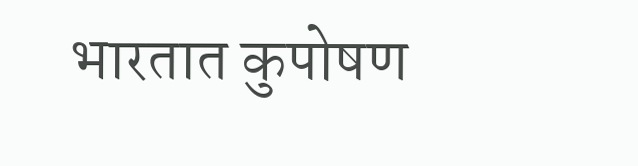भारतात कुपोषण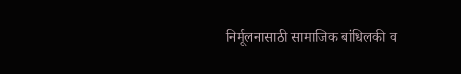निर्मूलनासाठी सामाजिक बांधिलकी व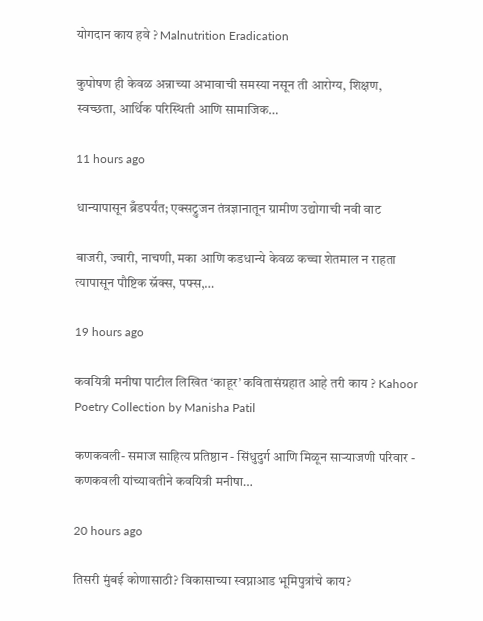योगदान काय हवे ? Malnutrition Eradication

कुपोषण ही केवळ अन्नाच्या अभावाची समस्या नसून ती आरोग्य, शिक्षण, स्वच्छता, आर्थिक परिस्थिती आणि सामाजिक…

11 hours ago

धान्यापासून ब्रँडपर्यंत; एक्सट्रुजन तंत्रज्ञानातून ग्रामीण उद्योगाची नवी वाट

बाजरी, ज्वारी, नाचणी, मका आणि कडधान्ये केवळ कच्चा शेतमाल न राहता त्यापासून पौष्टिक स्नॅक्स, पफ्स,…

19 hours ago

कवयित्री मनीषा पाटील लिखित ‘काहूर’ कवितासंग्रहात आहे तरी काय ? Kahoor Poetry Collection by Manisha Patil

कणकवली- समाज साहित्य प्रतिष्ठान - सिंधुदुर्ग आणि मिळून साऱ्याजणी परिवार - कणकवली यांच्यावतीने कवयित्री मनीषा…

20 hours ago

तिसरी मुंबई कोणासाठी? विकासाच्या स्वप्नाआड भूमिपुत्रांचे काय?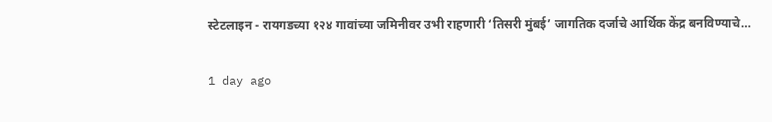स्टेटलाइन - रायगडच्या १२४ गावांच्या जमिनीवर उभी राहणारी ‘तिसरी मुंबई’ जागतिक दर्जाचे आर्थिक केंद्र बनविण्याचे…

1 day ago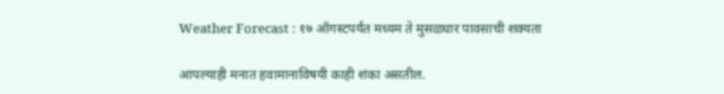Weather Forecast : १७ ऑगस्टपर्यंत मध्यम ते मुसळधार पावसाची शक्यता

आपल्याही मनात हवामानाविषयी काही शंका असतील.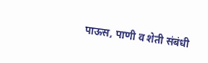पाऊस, पाणी व शेती संबंधी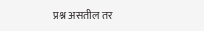प्रश्न असतील तर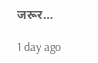जरूर…

1 day ago